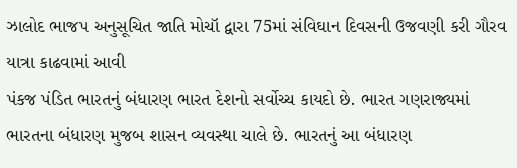ઝાલોદ ભાજપ અનુસૂચિત જાતિ મોચૉ દ્વારા 75માં સંવિઘાન દિવસની ઉજવણી કરી ગૌરવ યાત્રા કાઢવામાં આવી
પંકજ પંડિત ભારતનું બંધારણ ભારત દેશનો સર્વોચ્ચ કાયદો છે. ભારત ગણરાજ્યમાં ભારતના બંધારણ મુજબ શાસન વ્યવસ્થા ચાલે છે. ભારતનું આ બંધારણ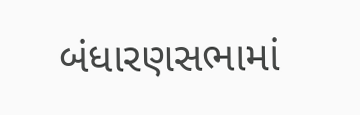બંધારણસભામાં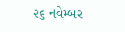૨૬ નવેમ્બર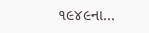૧૯૪૯ના...